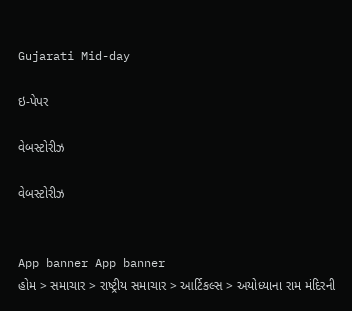Gujarati Mid-day

ઇ-પેપર

વેબસ્ટોરીઝ

વેબસ્ટોરીઝ


App banner App banner
હોમ > સમાચાર > રાષ્ટ્રીય સમાચાર > આર્ટિકલ્સ > અયોધ્યાના રામ મંદિરની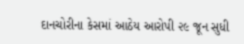દાનચોરીના કેસમાં આઠેય આરોપી ૨૯ જૂન સુધી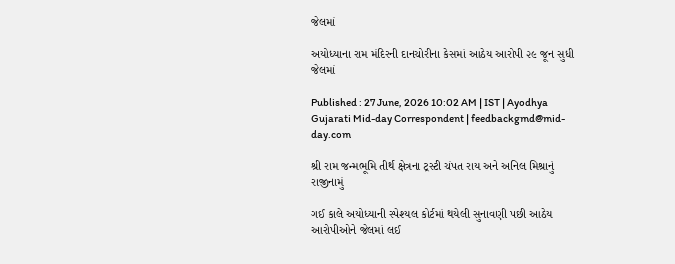જેલમાં

અયોધ્યાના રામ મંદિરની દાનચોરીના કેસમાં આઠેય આરોપી ૨૯ જૂન સુધી જેલમાં

Published : 27 June, 2026 10:02 AM | IST | Ayodhya
Gujarati Mid-day Correspondent | feedbackgmd@mid-day.com

શ્રી રામ જન્મભૂમિ તીર્થ ક્ષેત્રના ટ્રસ્ટી ચંપત રાય અને અનિલ મિશ્રાનું રાજીનામું

ગઈ કાલે અયોધ્યાની સ્પેશ્યલ કોર્ટમાં થયેલી સુનાવણી પછી આઠેય આરોપીઓને જેલમાં લઈ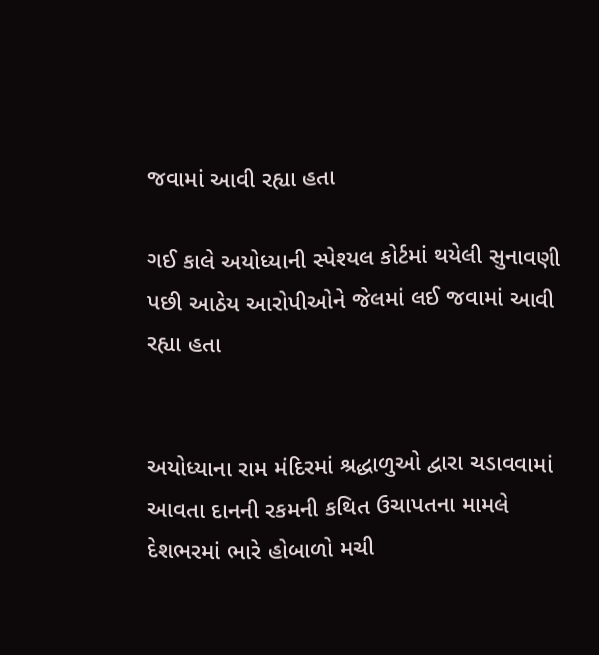જવામાં આવી રહ્યા હતા

ગઈ કાલે અયોધ્યાની સ્પેશ્યલ કોર્ટમાં થયેલી સુનાવણી પછી આઠેય આરોપીઓને જેલમાં લઈ જવામાં આવી રહ્યા હતા


અયોધ્યાના રામ મંદિરમાં શ્રદ્ધાળુઓ દ્વારા ચડાવવામાં આવતા દાનની રકમની કથિત ઉચાપતના મામલે દેશભરમાં ભારે હોબાળો મચી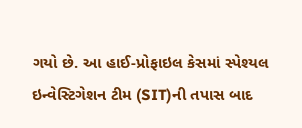ગયો છે. આ હાઈ-પ્રોફાઇલ કેસમાં સ્પેશ્યલ ઇન્વેસ્ટિગેશન ટીમ (SIT)ની તપાસ બાદ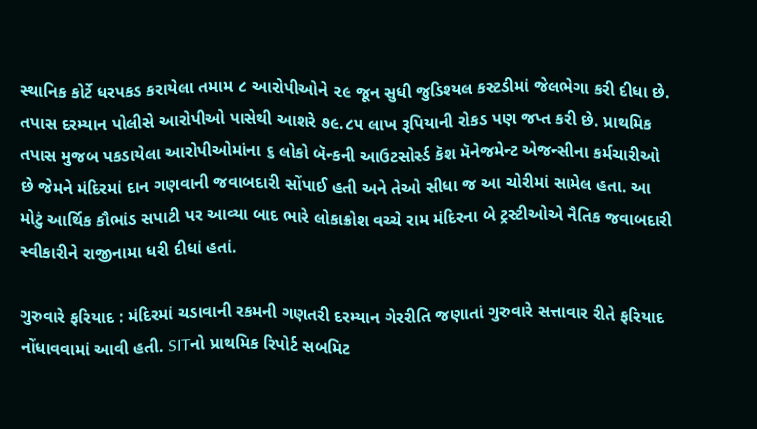સ્થાનિક કોર્ટે ધરપકડ કરાયેલા તમામ ૮ આરોપીઓને ૨૯ જૂન સુધી જુડિશ્યલ કસ્ટડીમાં જેલભેગા કરી દીધા છે. તપાસ દરમ્યાન પોલીસે આરોપીઓ પાસેથી આશરે ૭૯.૮૫ લાખ રૂપિયાની રોકડ પણ જપ્ત કરી છે. પ્રાથમિક તપાસ મુજબ પકડાયેલા આરોપીઓમાંના ૬ લોકો બૅન્કની આઉટસોર્સ્ડ કૅશ મૅનેજમેન્ટ એજન્સીના કર્મચારીઓ છે જેમને મંદિરમાં દાન ગણવાની જવાબદારી સોંપાઈ હતી અને તેઓ સીધા જ આ ચોરીમાં સામેલ હતા. આ મોટું આર્થિક કૌભાંડ સપાટી પર આવ્યા બાદ ભારે લોકાક્રોશ વચ્ચે રામ મંદિરના બે ટ્રસ્ટીઓએ નૈતિક જવાબદારી સ્વીકારીને રાજીનામા ધરી દીધાં હતાં.

ગુરુવારે ફરિયાદ : મંદિરમાં ચડાવાની રકમની ગણતરી દરમ્યાન ગેરરીતિ જણાતાં ગુરુવારે સત્તાવાર રીતે ફરિયાદ નોંધાવવામાં આવી હતી. SITનો પ્રાથમિક રિપોર્ટ સબમિટ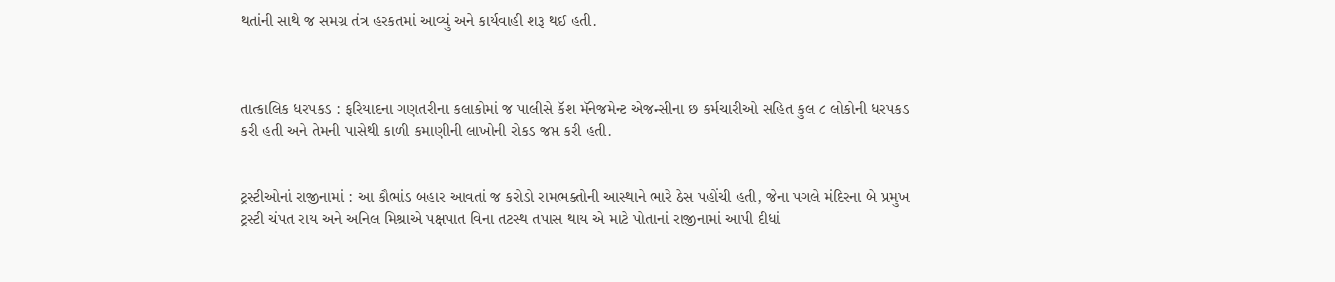થતાંની સાથે જ સમગ્ર તંત્ર હરકતમાં આવ્યું અને કાર્યવાહી શરૂ થઈ હતી.



તાત્કાલિક ધરપકડ : ફરિયાદના ગણતરીના કલાકોમાં જ પાલીસે કૅશ મૅનેજમેન્ટ એજન્સીના છ કર્મચારીઓ સહિત કુલ ૮ લોકોની ધરપકડ કરી હતી અને તેમની પાસેથી કાળી કમાણીની લાખોની રોકડ જપ્ત કરી હતી.


ટ્રસ્ટીઓનાં રાજીનામાં : આ કૌભાંડ બહાર આવતાં જ કરોડો રામભક્તોની આસ્થાને ભારે ઠેસ પહોંચી હતી, જેના પગલે મંદિરના બે પ્રમુખ ટ્રસ્ટી ચંપત રાય અને અનિલ મિશ્રાએ પક્ષપાત વિના તટસ્થ તપાસ થાય એ માટે પોતાનાં રાજીનામાં આપી દીધાં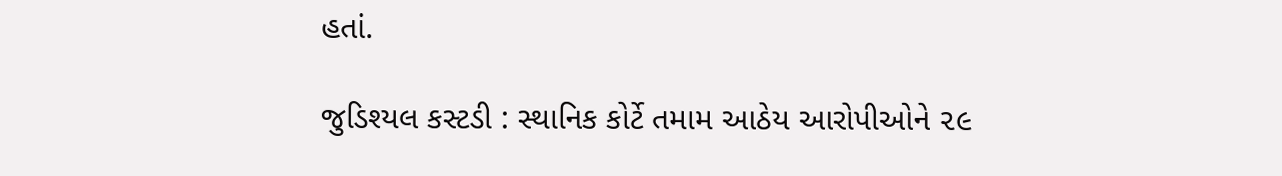હતાં.

જુડિશ્યલ કસ્ટડી : સ્થાનિક કોર્ટે તમામ આઠેય આરોપીઓને ૨૯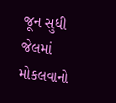જૂન સુધી જેલમાં મોકલવાનો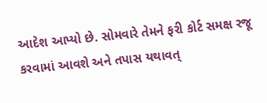આદેશ આપ્યો છે. સોમવારે તેમને ફરી કોર્ટ સમક્ષ રજૂ કરવામાં આવશે અને તપાસ યથાવત્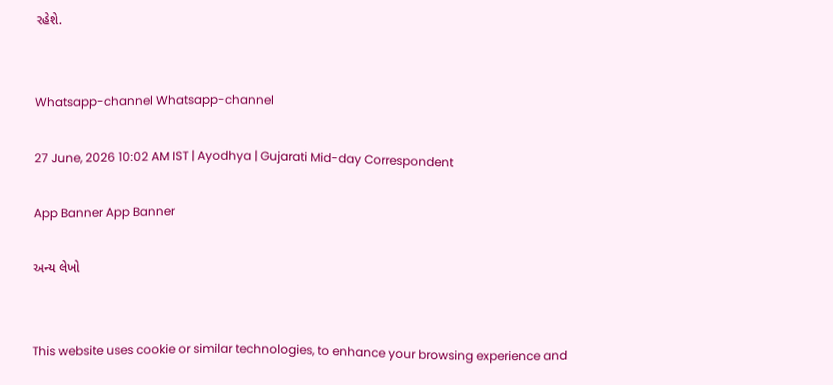રહેશે.


Whatsapp-channel Whatsapp-channel

27 June, 2026 10:02 AM IST | Ayodhya | Gujarati Mid-day Correspondent

App Banner App Banner

અન્ય લેખો


This website uses cookie or similar technologies, to enhance your browsing experience and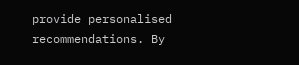provide personalised recommendations. By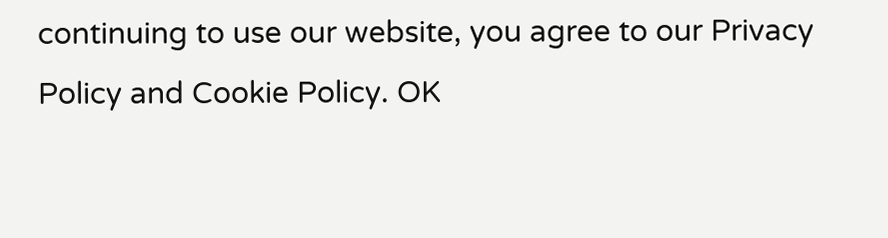continuing to use our website, you agree to our Privacy Policy and Cookie Policy. OK